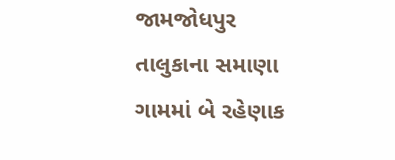જામજોધપુર તાલુકાના સમાણા ગામમાં બે રહેણાક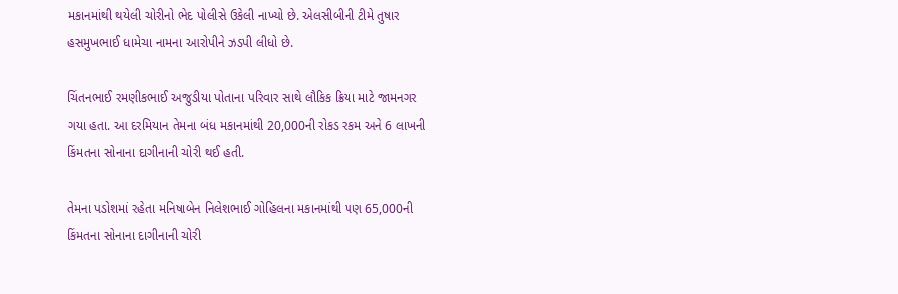મકાનમાંથી થયેલી ચોરીનો ભેદ પોલીસે ઉકેલી નાખ્યો છે. એલસીબીની ટીમે તુષાર હસમુખભાઈ ધામેચા નામના આરોપીને ઝડપી લીધો છે.

ચિંતનભાઈ રમણીકભાઈ અજુડીયા પોતાના પરિવાર સાથે લૌકિક ક્રિયા માટે જામનગર ગયા હતા. આ દરમિયાન તેમના બંધ મકાનમાંથી 20,000ની રોકડ રકમ અને 6 લાખની કિંમતના સોનાના દાગીનાની ચોરી થઈ હતી.

તેમના પડોશમાં રહેતા મનિષાબેન નિલેશભાઈ ગોહિલના મકાનમાંથી પણ 65,000ની કિંમતના સોનાના દાગીનાની ચોરી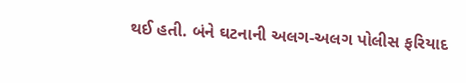થઈ હતી. બંને ઘટનાની અલગ-અલગ પોલીસ ફરિયાદ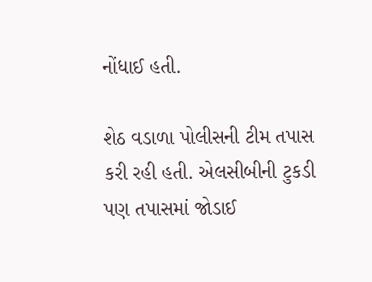નોંધાઈ હતી.

શેઠ વડાળા પોલીસની ટીમ તપાસ કરી રહી હતી. એલસીબીની ટુકડી પણ તપાસમાં જોડાઈ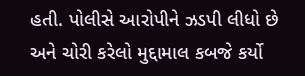હતી. પોલીસે આરોપીને ઝડપી લીધો છે અને ચોરી કરેલો મુદ્દામાલ કબજે કર્યો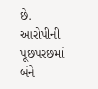છે. આરોપીની પૂછપરછમાં બંને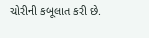ચોરીની કબૂલાત કરી છે.